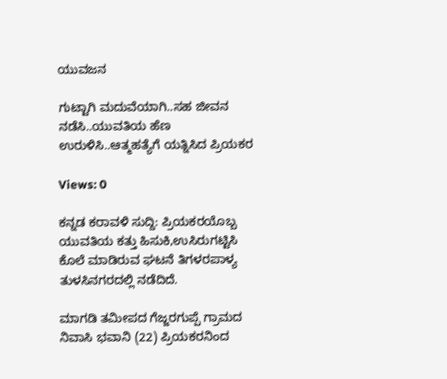ಯುವಜನ

ಗುಟ್ಟಾಗಿ ಮದುವೆಯಾಗಿ..ಸಹ ಜೀವನ ನಡೆಸಿ..ಯುವತಿಯ ಹೆಣ ಉರುಳಿಸಿ..ಆತ್ಮಹತ್ಯೆಗೆ ಯತ್ನಿಸಿದ ಪ್ರಿಯಕರ

Views: 0

ಕನ್ನಡ ಕರಾವಳಿ ಸುದ್ದಿ: ಪ್ರಿಯಕರಯೊಬ್ಬ ಯುವತಿಯ ಕತ್ತು ಹಿಸುಕಿ,ಉಸಿರುಗಟ್ಟಿಸಿ ಕೊಲೆ ಮಾಡಿರುವ ಘಟನೆ ತಿಗಳರಪಾಳ್ಯ ತುಳಸಿನಗರದಲ್ಲಿ ನಡೆದಿದೆ.

ಮಾಗಡಿ ತಮೀಪದ ಗೆಜ್ಜರಗುಪ್ಪೆ ಗ್ರಾಮದ ನಿವಾಸಿ ಭವಾನಿ (22) ಪ್ರಿಯಕರನಿಂದ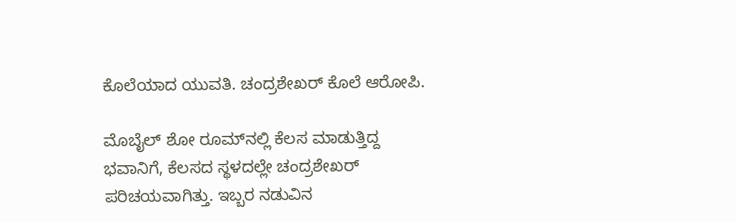ಕೊಲೆಯಾದ ಯುವತಿ. ಚಂದ್ರಶೇಖರ್ ಕೊಲೆ ಆರೋಪಿ.

ಮೊಬೈಲ್ ಶೋ ರೂಮ್‌ನಲ್ಲಿ ಕೆಲಸ ಮಾಡುತ್ತಿದ್ದ ಭವಾನಿಗೆ, ಕೆಲಸದ ಸ್ಥಳದಲ್ಲೇ ಚಂದ್ರಶೇಖರ್‌ ಪರಿಚಯವಾಗಿತ್ತು. ಇಬ್ಬರ ನಡುವಿನ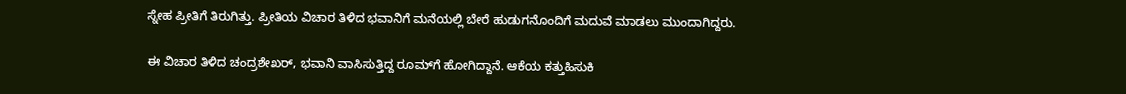ಸ್ನೇಹ ಪ್ರೀತಿಗೆ ತಿರುಗಿತ್ತು. ಪ್ರೀತಿಯ ವಿಚಾರ ತಿಳಿದ ಭವಾನಿಗೆ ಮನೆಯಲ್ಲಿ ಬೇರೆ ಹುಡುಗನೊಂದಿಗೆ ಮದುವೆ ಮಾಡಲು ಮುಂದಾಗಿದ್ದರು.

ಈ ವಿಚಾರ ತಿಳಿದ ಚಂದ್ರಶೇಖರ್, ಭವಾನಿ ವಾಸಿಸುತ್ತಿದ್ದ ರೂಮ್‌ಗೆ ಹೋಗಿದ್ದಾನೆ. ಆಕೆಯ ಕತ್ತುಹಿಸುಕಿ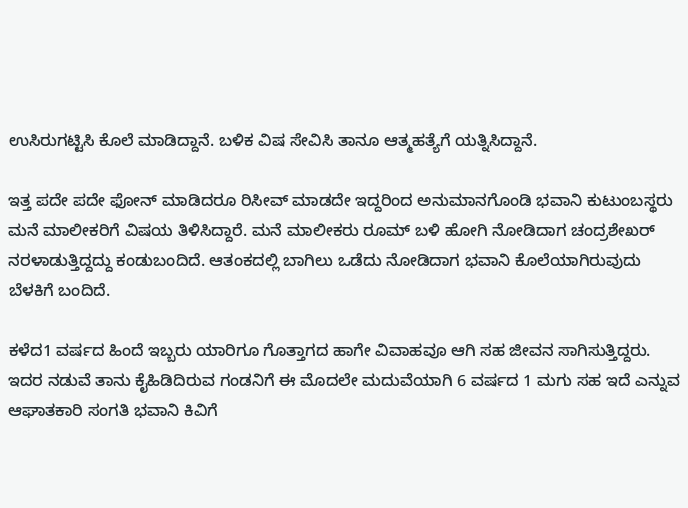ಉಸಿರುಗಟ್ಟಿಸಿ ಕೊಲೆ ಮಾಡಿದ್ದಾನೆ. ಬಳಿಕ ವಿಷ ಸೇವಿಸಿ ತಾನೂ ಆತ್ಮಹತ್ಯೆಗೆ ಯತ್ನಿಸಿದ್ದಾನೆ.

ಇತ್ತ ಪದೇ ಪದೇ ಫೋನ್ ಮಾಡಿದರೂ ರಿಸೀವ್ ಮಾಡದೇ ಇದ್ದರಿಂದ ಅನುಮಾನಗೊಂಡಿ ಭವಾನಿ ಕುಟುಂಬಸ್ಥರು ಮನೆ ಮಾಲೀಕರಿಗೆ ವಿಷಯ ತಿಳಿಸಿದ್ದಾರೆ. ಮನೆ ಮಾಲೀಕರು ರೂಮ್ ಬಳಿ ಹೋಗಿ ನೋಡಿದಾಗ ಚಂದ್ರಶೇಖರ್ ನರಳಾಡುತ್ತಿದ್ದದ್ದು ಕಂಡುಬಂದಿದೆ. ಆತಂಕದಲ್ಲಿ ಬಾಗಿಲು ಒಡೆದು ನೋಡಿದಾಗ ಭವಾನಿ ಕೊಲೆಯಾಗಿರುವುದು ಬೆಳಕಿಗೆ ಬಂದಿದೆ.

ಕಳೆದ1 ವರ್ಷದ ಹಿಂದೆ ಇಬ್ಬರು ಯಾರಿಗೂ ಗೊತ್ತಾಗದ ಹಾಗೇ ವಿವಾಹವೂ ಆಗಿ ಸಹ ಜೀವನ ಸಾಗಿಸುತ್ತಿದ್ದರು. ಇದರ ನಡುವೆ ತಾನು ಕೈಹಿಡಿದಿರುವ ಗಂಡನಿಗೆ ಈ ಮೊದಲೇ ಮದುವೆಯಾಗಿ 6 ವರ್ಷದ 1 ಮಗು ಸಹ ಇದೆ ಎನ್ನುವ ಆಘಾತಕಾರಿ ಸಂಗತಿ ಭವಾನಿ ಕಿವಿಗೆ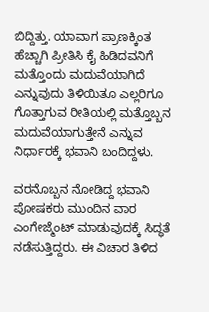ಬಿದ್ದಿತ್ತು. ಯಾವಾಗ ಪ್ರಾಣಕ್ಕಿಂತ ಹೆಚ್ಚಾಗಿ ಪ್ರೀತಿಸಿ ಕೈ ಹಿಡಿದವನಿಗೆ ಮತ್ತೊಂದು ಮದುವೆಯಾಗಿದೆ ಎನ್ನುವುದು ತಿಳಿಯಿತೂ ಎಲ್ಲರಿಗೂ ಗೊತ್ತಾಗುವ ರೀತಿಯಲ್ಲಿ ಮತ್ತೊಬ್ಬನ ಮದುವೆಯಾಗುತ್ತೇನೆ ಎನ್ನುವ ನಿರ್ಧಾರಕ್ಕೆ ಭವಾನಿ ಬಂದಿದ್ದಳು.

ವರನೊಬ್ಬನ ನೋಡಿದ್ದ ಭವಾನಿ ಪೋಷಕರು ಮುಂದಿನ ವಾರ ಎಂಗೇಜ್ಮೆಂಟ್ ಮಾಡುವುದಕ್ಕೆ ಸಿದ್ಧತೆ ನಡೆಸುತ್ತಿದ್ದರು. ಈ ವಿಚಾರ ತಿಳಿದ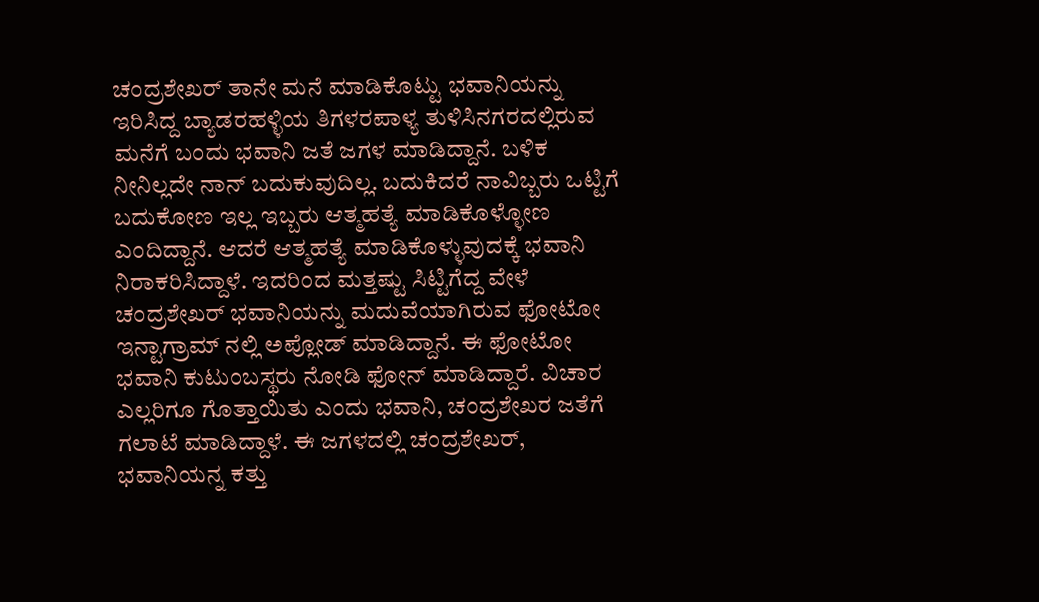ಚಂದ್ರಶೇಖರ್ ತಾನೇ ಮನೆ ಮಾಡಿಕೊಟ್ಟು ಭವಾನಿಯನ್ನು ಇರಿಸಿದ್ದ ಬ್ಯಾಡರಹಳ್ಳಿಯ ತಿಗಳರಪಾಳ್ಯ ತುಳಿಸಿನಗರದಲ್ಲಿರುವ ಮನೆಗೆ ಬಂದು ಭವಾನಿ ಜತೆ ಜಗಳ ಮಾಡಿದ್ದಾನೆ. ಬಳಿಕ ನೀನಿಲ್ಲದೇ ನಾನ್ ಬದುಕುವುದಿಲ್ಲ. ಬದುಕಿದರೆ ನಾವಿಬ್ಬರು ಒಟ್ಟಿಗೆ ಬದುಕೋಣ ಇಲ್ಲ ಇಬ್ಬರು ಆತ್ಮಹತ್ಯೆ ಮಾಡಿಕೊಳ್ಳೋಣ ಎಂದಿದ್ದಾನೆ. ಆದರೆ ಆತ್ಮಹತ್ಯೆ ಮಾಡಿಕೊಳ್ಳುವುದಕ್ಕೆ ಭವಾನಿ ನಿರಾಕರಿಸಿದ್ದಾಳೆ. ಇದರಿಂದ ಮತ್ತಷ್ಟು ಸಿಟ್ಟಿಗೆದ್ದ ವೇಳೆ ಚಂದ್ರಶೇಖರ್ ಭವಾನಿಯನ್ನು ಮದುವೆಯಾಗಿರುವ ಫೋಟೋ ಇನ್ಟಾಗ್ರಾಮ್ ನಲ್ಲಿ ಅಪ್ಲೋಡ್ ಮಾಡಿದ್ದಾನೆ. ಈ ಫೋಟೋ ಭವಾನಿ ಕುಟುಂಬಸ್ಥರು ನೋಡಿ ಫೋನ್ ಮಾಡಿದ್ದಾರೆ. ವಿಚಾರ ಎಲ್ಲರಿಗೂ ಗೊತ್ತಾಯಿತು ಎಂದು ಭವಾನಿ, ಚಂದ್ರಶೇಖರ ಜತೆಗೆ ಗಲಾಟೆ ಮಾಡಿದ್ದಾಳೆ. ಈ ಜಗಳದಲ್ಲಿ ಚಂದ್ರಶೇಖರ್, ಭವಾನಿಯನ್ನ ಕತ್ತು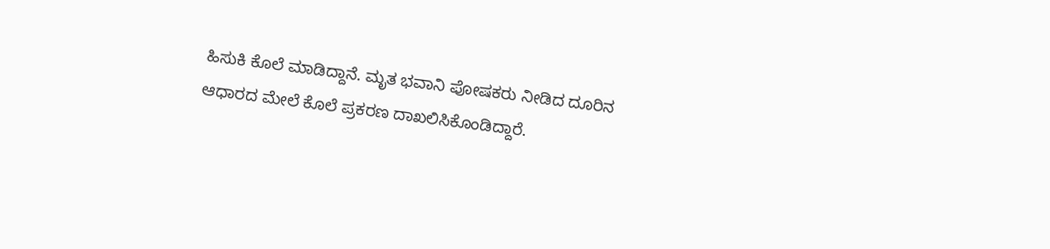ಹಿಸುಕಿ ಕೊಲೆ ಮಾಡಿದ್ದಾನೆ. ಮೃತ ಭವಾನಿ ಪೋಷಕರು ನೀಡಿದ ದೂರಿನ ಆಧಾರದ ಮೇಲೆ ಕೊಲೆ ಪ್ರಕರಣ ದಾಖಲಿಸಿಕೊಂಡಿದ್ದಾರೆ.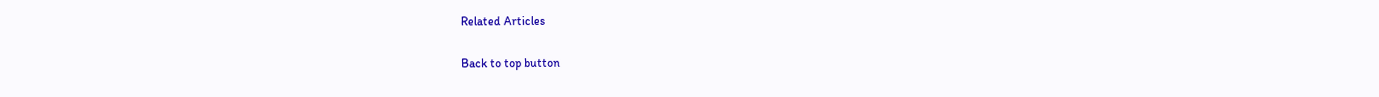Related Articles

Back to top button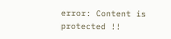error: Content is protected !!